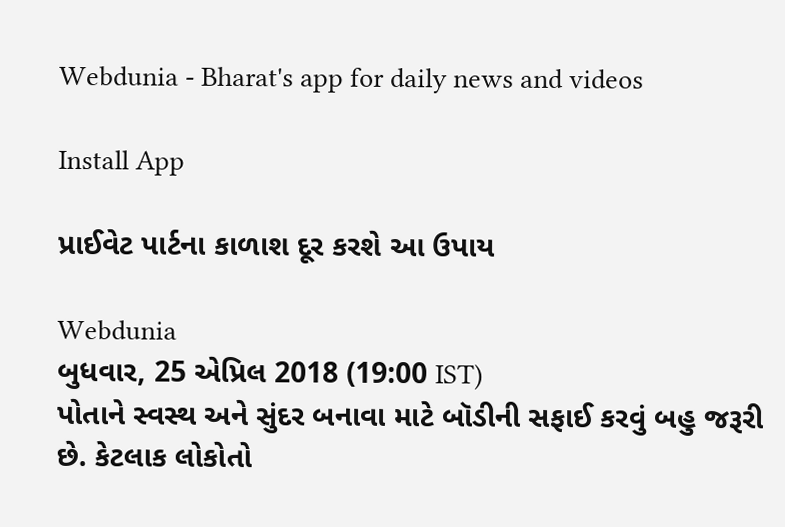Webdunia - Bharat's app for daily news and videos

Install App

પ્રાઈવેટ પાર્ટના કાળાશ દૂર કરશે આ ઉપાય

Webdunia
બુધવાર, 25 એપ્રિલ 2018 (19:00 IST)
પોતાને સ્વસ્થ અને સુંદર બનાવા માટે બૉડીની સફાઈ કરવું બહુ જરૂરી છે. કેટલાક લોકોતો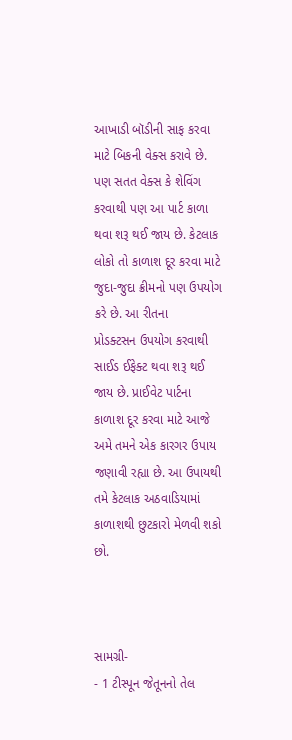આખાડી બૉડીની સાફ કરવા માટે બિકની વેક્સ કરાવે છે. પણ સતત વેક્સ કે શેવિંગ કરવાથી પણ આ પાર્ટ કાળા થવા શરૂ થઈ જાય છે. કેટલાક લોકો તો કાળાશ દૂર કરવા માટે જુદા-જુદા ક્રીમનો પણ ઉપયોગ કરે છે. આ રીતના
પ્રોડક્ટસન ઉપયોગ કરવાથી સાઈડ ઈફેક્ટ થવા શરૂ થઈ જાય છે. પ્રાઈવેટ પાર્ટના કાળાશ દૂર કરવા માટે આજે અમે તમને એક કારગર ઉપાય જણાવી રહ્યા છે. આ ઉપાયથી તમે કેટલાક અઠવાડિયામાં કાળાશથી છુટકારો મેળવી શકો છો.



સામગ્રી-
- 1 ટીસ્પૂન જેતૂનનો તેલ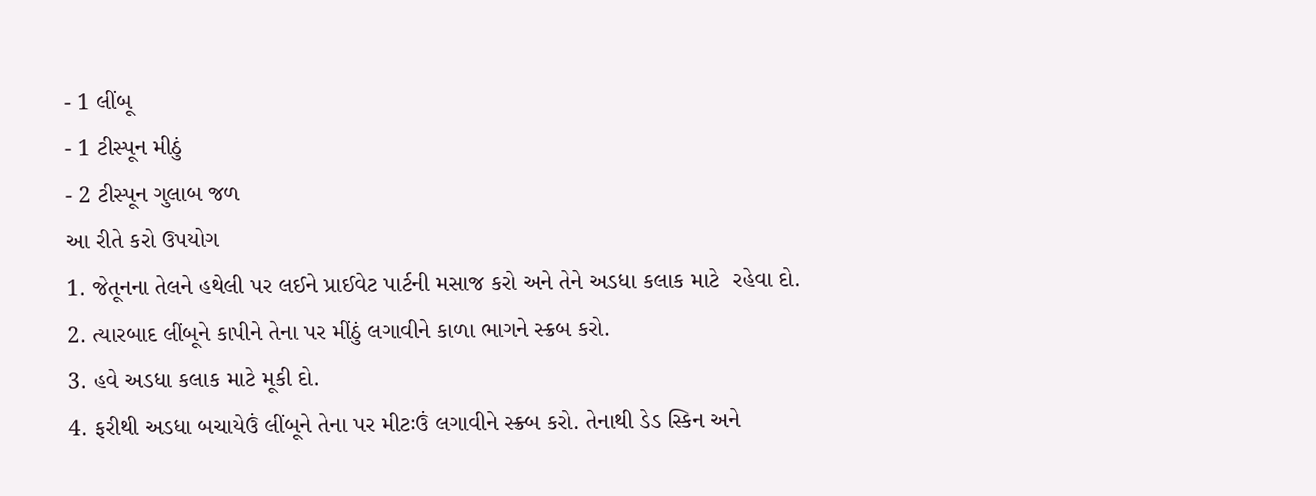- 1 લીંબૂ
- 1 ટીસ્પૂન મીઠું
- 2 ટીસ્પૂન ગુલાબ જળ
આ રીતે કરો ઉપયોગ
1. જેતૂનના તેલને હથેલી પર લઈને પ્રાઈવેટ પાર્ટની મસાજ કરો અને તેને અડધા કલાક માટે  રહેવા દો.
2. ત્યારબાદ લીંબૂને કાપીને તેના પર મીંઠું લગાવીને કાળા ભાગને સ્ક્રબ કરો.
3. હવે અડધા કલાક માટે મૂકી દો.
4. ફરીથી અડધા બચાયેઉં લીંબૂને તેના પર મીટઃઉં લગાવીને સ્ક્ર્બ કરો. તેનાથી ડેડ સ્કિન અને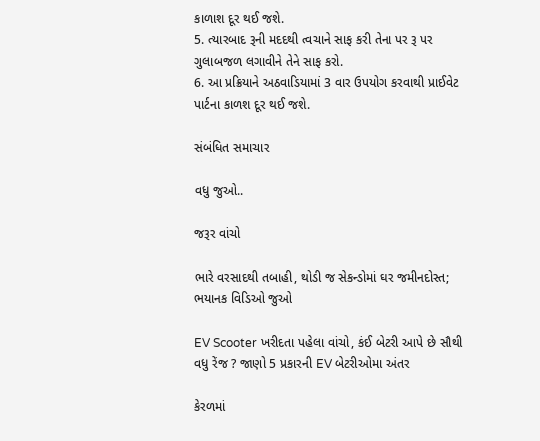કાળાશ દૂર થઈ જશે.
5. ત્યારબાદ રૂની મદદથી ત્વચાને સાફ કરી તેના પર રૂ પર ગુલાબજળ લગાવીને તેને સાફ કરો.
6. આ પ્રક્રિયાને અઠવાડિયામાં 3 વાર ઉપયોગ કરવાથી પ્રાઈવેટ પાર્ટના કાળશ દૂર થઈ જશે.

સંબંધિત સમાચાર

વધુ જુઓ..

જરૂર વાંચો

ભારે વરસાદથી તબાહી, થોડી જ સેકન્ડોમાં ઘર જમીનદોસ્ત; ભયાનક વિડિઓ જુઓ

EV Scooter ખરીદતા પહેલા વાંચો, કંઈ બેટરી આપે છે સૌથી વધુ રેંજ ? જાણો 5 પ્રકારની EV બેટરીઓમા અંતર

કેરળમાં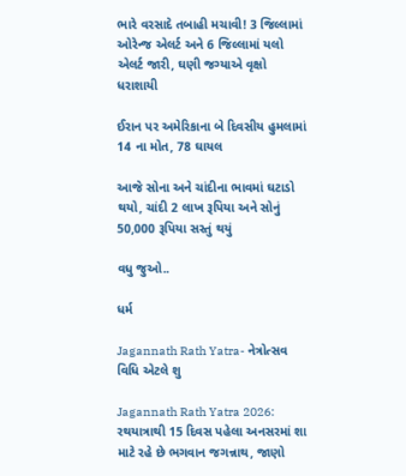ભારે વરસાદે તબાહી મચાવી! 3 જિલ્લામાં ઓરેન્જ એલર્ટ અને 6 જિલ્લામાં યલો એલર્ટ જારી, ઘણી જગ્યાએ વૃક્ષો ધરાશાયી

ઈરાન પર અમેરિકાના બે દિવસીય હુમલામાં 14 ના મોત, 78 ઘાયલ

આજે સોના અને ચાંદીના ભાવમાં ઘટાડો થયો, ચાંદી 2 લાખ રૂપિયા અને સોનું 50,000 રૂપિયા સસ્તું થયું

વધુ જુઓ..

ધર્મ

Jagannath Rath Yatra- નેત્રોત્સવ વિધિ એટલે શુ

Jagannath Rath Yatra 2026: રથયાત્રાથી 15 દિવસ પહેલા અનસરમાં શા માટે રહે છે ભગવાન જગન્નાથ, જાણો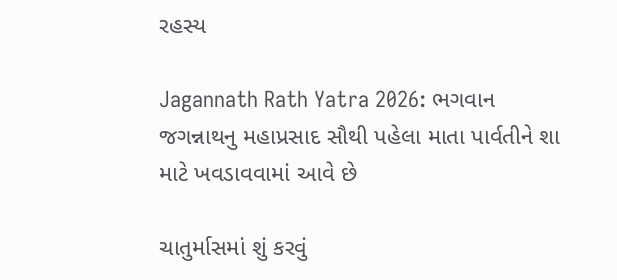રહસ્ય

Jagannath Rath Yatra 2026: ભગવાન જગન્નાથનુ મહાપ્રસાદ સૌથી પહેલા માતા પાર્વતીને શા માટે ખવડાવવામાં આવે છે

ચાતુર્માસમાં શું કરવું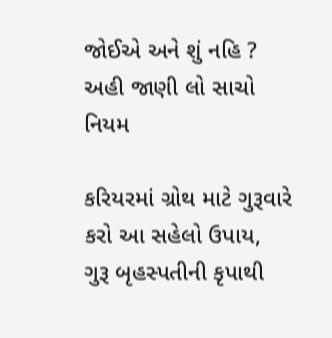જોઈએ અને શું નહિ ? અહી જાણી લો સાચો નિયમ

કરિયરમાં ગ્રોથ માટે ગુરૂવારે કરો આ સહેલો ઉપાય, ગુરૂ બૃહસ્પતીની કૃપાથી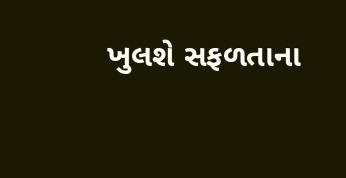ખુલશે સફળતાના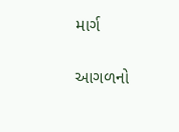માર્ગ

આગળનો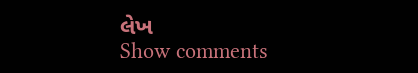લેખ
Show comments